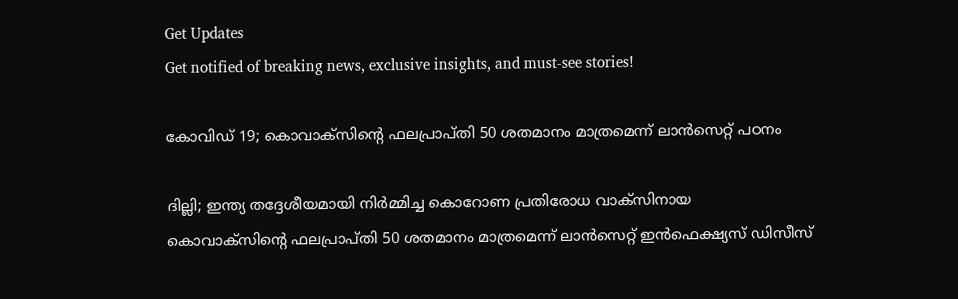Get Updates
Get notified of breaking news, exclusive insights, and must-see stories!

കോവിഡ് 19; കൊവാക്സിന്റെ ഫലപ്രാപ്തി 50 ശതമാനം മാത്രമെന്ന് ലാൻസെറ്റ് പഠനം

ദില്ലി; ഇന്ത്യ തദ്ദേശീയമായി നിർമ്മിച്ച കൊറോണ പ്രതിരോധ വാക്‌സിനായ
കൊവാക്സിന്റെ ഫലപ്രാപ്തി 50 ശതമാനം മാത്രമെന്ന് ലാന്‍സെറ്റ് ഇന്‍ഫെക്ഷ്യസ് ഡിസീസ്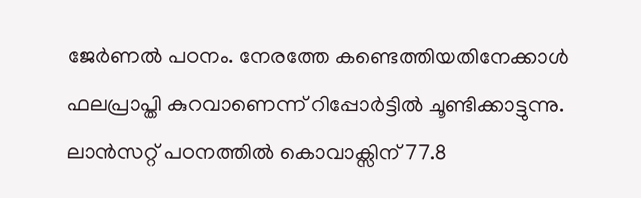ജേര്‍ണല്‍ പഠനം. നേരത്തേ കണ്ടെത്തിയതിനേക്കാൾ ഫലപ്രാപ്തി കുറവാണെന്ന് റിപ്പോർട്ടിൽ ചൂണ്ടിക്കാട്ടുന്നു. ലാൻസറ്റ് പഠനത്തിൽ കൊവാക്സിന് 77.8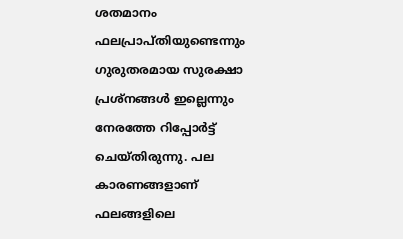ശതമാനം ഫലപ്രാപ്തിയുണ്ടെന്നും ഗുരുതരമായ സുരക്ഷാ പ്രശ്നങ്ങൾ ഇല്ലെന്നും നേരത്തേ റിപ്പോർട്ട് ചെയ്തിരുന്നു. പല കാരണങ്ങളാണ് ഫലങ്ങളിലെ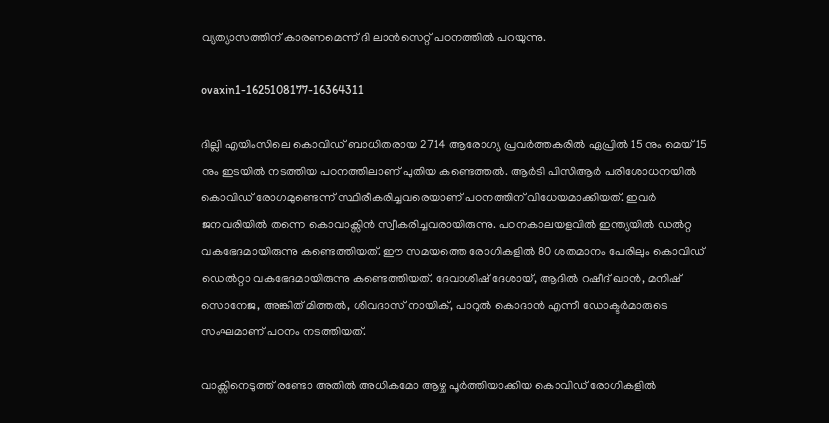വ്യത്യാസത്തിന് കാരണമെന്ന് ദി ലാൻസെറ്റ് പഠനത്തിൽ പറയുന്നു.

ovaxin1-1625108177-16364311

ദില്ലി എയിംസിലെ കൊവിഡ് ബാധിതരായ 2714 ആരോഗ്യ പ്രവർത്തകരിൽ ഏപ്രിൽ 15 നും മെയ് 15 നും ഇടയിൽ നടത്തിയ പഠനത്തിലാണ് പുതിയ കണ്ടെത്തൽ. ആര്‍ടി പിസിആര്‍ പരിശോധനയില്‍ കൊവിഡ് രോഗമുണ്ടെന്ന് സ്ഥിരീകരിച്ചവരെയാണ് പഠനത്തിന് വിധേയമാക്കിയത്. ഇവർ ജനവരിയിൽ തന്നെ കൊവാക്സിൻ സ്വീകരിച്ചവരായിരുന്നു. പഠനകാലയളവില്‍ ഇന്ത്യയില്‍ ഡല്‍റ്റ വകഭേദമായിരുന്നു കണ്ടെത്തിയത്. ഈ സമയത്തെ രോഗികളിൽ 80 ശതമാനം പേരിലും കൊവിഡ് ഡെൽറ്റാ വകഭേദമായിരുന്നു കണ്ടെത്തിയത്. ദേവാശിഷ് ദേശായ്, ആദിൽ റഷീദ് ഖാൻ, മനിഷ് സൊനേജ, അങ്കിത് മിത്തൽ, ശിവദാസ് നായിക്, പാറുൽ കൊദാൻ എന്നീ ഡോക്ടർമാരുടെ സംഘമാണ് പഠനം നടത്തിയത്.

വാക്സിനെടുത്ത് രണ്ടോ അതിൽ അധികമോ ആഴ്ച പൂർത്തിയാക്കിയ കൊവിഡ് രോഗികളിൽ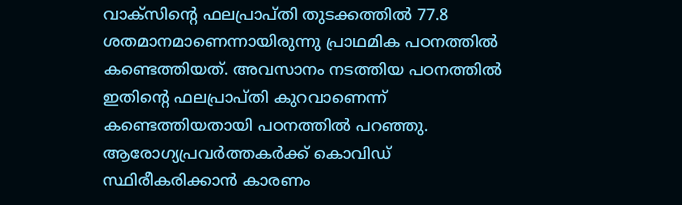വാക്സിന്റെ ഫലപ്രാപ്തി തുടക്കത്തിൽ 77.8 ശതമാനമാണെന്നായിരുന്നു പ്രാഥമിക പഠനത്തിൽ കണ്ടെത്തിയത്. അവസാനം നടത്തിയ പഠനത്തിൽ ഇതിന്റെ ഫലപ്രാപ്തി കുറവാണെന്ന് കണ്ടെത്തിയതായി പഠനത്തിൽ പറഞ്ഞു. ആരോഗ്യപ്രവർത്തകർക്ക് കൊവിഡ് സ്ഥിരീകരിക്കാൻ കാരണം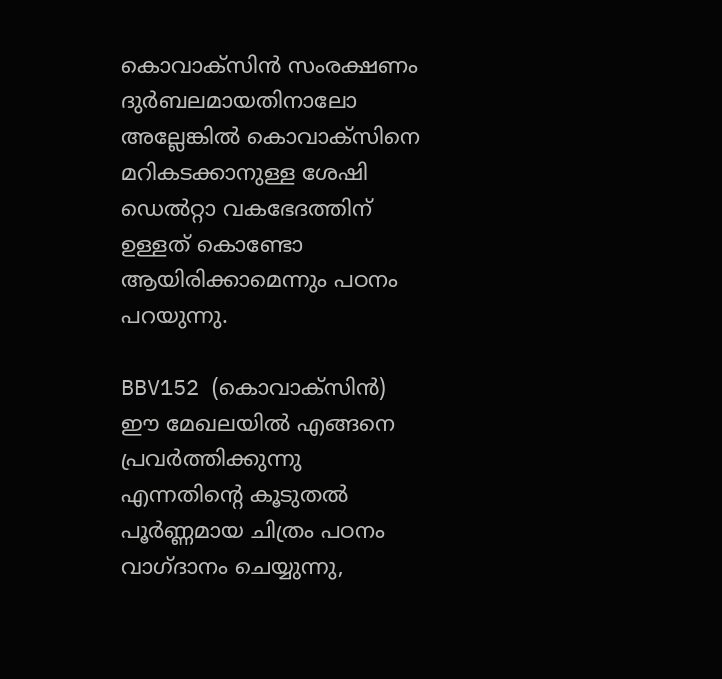കൊവാക്സിൻ സംരക്ഷണം ദുർബലമായതിനാലോ അല്ലേങ്കിൽ കൊവാക്സിനെ മറികടക്കാനുള്ള ശേഷി ഡെൽറ്റാ വകഭേദത്തിന് ഉള്ളത് കൊണ്ടോ ആയിരിക്കാമെന്നും പഠനം പറയുന്നു.

BBV152 (കൊവാക്സിൻ) ഈ മേഖലയിൽ എങ്ങനെ പ്രവർത്തിക്കുന്നു എന്നതിന്റെ കൂടുതൽ പൂർണ്ണമായ ചിത്രം പഠനം വാഗ്ദാനം ചെയ്യുന്നു,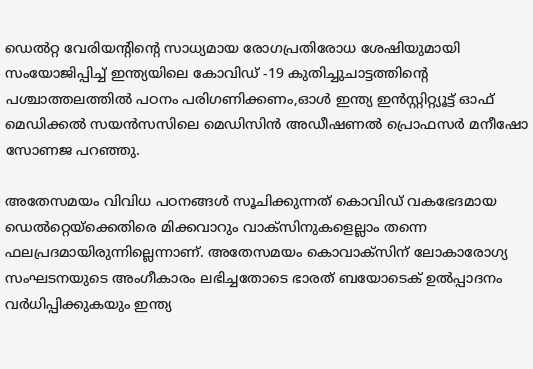ഡെൽറ്റ വേരിയന്റിന്റെ സാധ്യമായ രോഗപ്രതിരോധ ശേഷിയുമായി സംയോജിപ്പിച്ച് ഇന്ത്യയിലെ കോവിഡ് -19 കുതിച്ചുചാട്ടത്തിന്റെ പശ്ചാത്തലത്തിൽ പഠനം പരിഗണിക്കണം,ഓൾ ഇന്ത്യ ഇൻസ്റ്റിറ്റ്യൂട്ട് ഓഫ് മെഡിക്കൽ സയൻസസിലെ മെഡിസിൻ അഡീഷണൽ പ്രൊഫസർ മനീഷോ സോണജ പറഞ്ഞു.

അതേസമയം വിവിധ പഠനങ്ങൾ സൂചിക്കുന്നത് കൊവിഡ് വകഭേദമായ ഡെൽറ്റെയ്ക്കെതിരെ മിക്കവാറും വാക്സിനുകളെല്ലാം തന്നെ ഫലപ്രദമായിരുന്നില്ലെന്നാണ്. അതേസമയം കൊവാക്സിന് ലോകാരോഗ്യ സംഘടനയുടെ അംഗീകാരം ലഭിച്ചതോടെ ഭാരത് ബയോടെക് ഉൽപ്പാദനം വർധിപ്പിക്കുകയും ഇന്ത്യ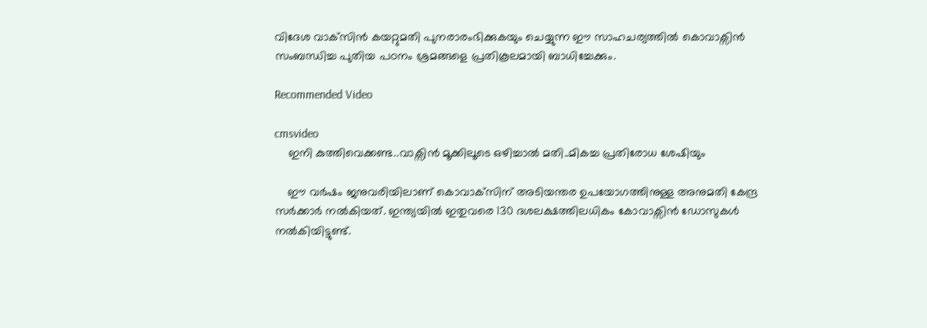വിദേശ വാക്‌സിൻ കയറ്റുമതി പുനരാരംഭിക്കുകയും ചെയ്യുന്ന ഈ സാഹചര്യത്തിൽ കൊവാക്സിൻ സംബന്ധിച്ച പുതിയ പഠനം ശ്രമങ്ങളെ പ്രതികൂലമായി ബാധിച്ചേക്കും.

Recommended Video

cmsvideo
    ഇനി കുത്തിവെക്കണ്ട..വാക്സിൻ മൂക്കിലൂടെ ഒഴിച്ചാൽ മതി..മികച്ച പ്രതിരോധ ശേഷിയും

    ഈ വര്‍ഷം ജനുവരിയിലാണ് കൊവാക്‌സിന് അടിയന്തര ഉപയോഗത്തിനുള്ള അനുമതി കേന്ദ്ര സര്‍ക്കാര്‍ നല്‍കിയത്. ഇന്ത്യയിൽ ഇതുവരെ 130 ദശലക്ഷത്തിലധികം കോവാക്സിൻ ഡോസുകൾ നൽകിയിട്ടുണ്ട്.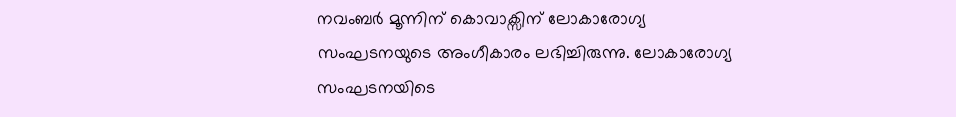നവംബർ മൂന്നിന് കൊവാക്സിന് ലോകാരോഗ്യ സംഘടനയുടെ അംഗീകാരം ലഭിച്ചിരുന്നു. ലോകാരോഗ്യ സംഘടനയിടെ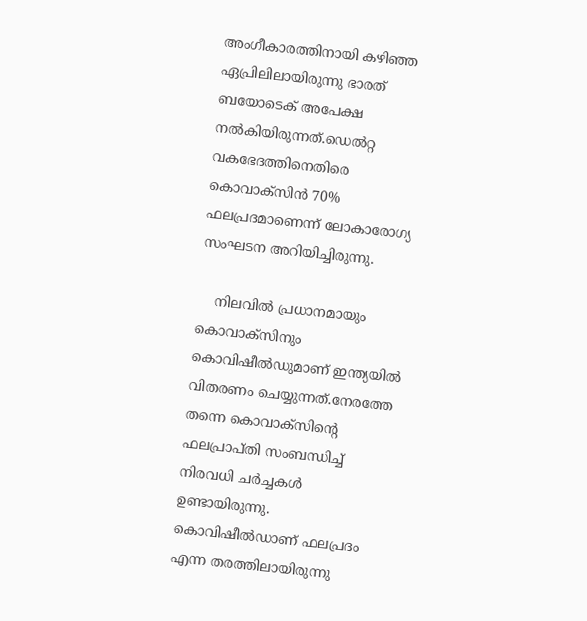അംഗീകാരത്തിനായി കഴിഞ്ഞ ഏപ്രിലിലായിരുന്നു ഭാരത് ബയോടെക് അപേക്ഷ നൽകിയിരുന്നത്.ഡെല്‍റ്റ വകഭേദത്തിനെതിരെ കൊവാക്‌സിന്‍ 70% ഫലപ്രദമാണെന്ന് ലോകാരോഗ്യ സംഘടന അറിയിച്ചിരുന്നു.

    നിലവിൽ പ്രധാനമായും കൊവാക്സിനും കൊവിഷീൽഡുമാണ് ഇന്ത്യയിൽ വിതരണം ചെയ്യുന്നത്.നേരത്തേ തന്നെ കൊവാക്സിന്റെ ഫലപ്രാപ്തി സംബന്ധിച്ച് നിരവധി ചർച്ചകൾ ഉണ്ടായിരുന്നു. കൊവിഷീൽഡാണ് ഫലപ്രദം എന്ന തരത്തിലായിരുന്നു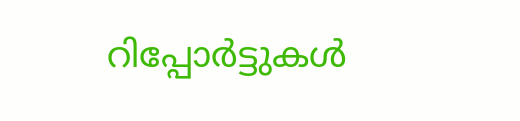റിപ്പോർട്ടുകൾ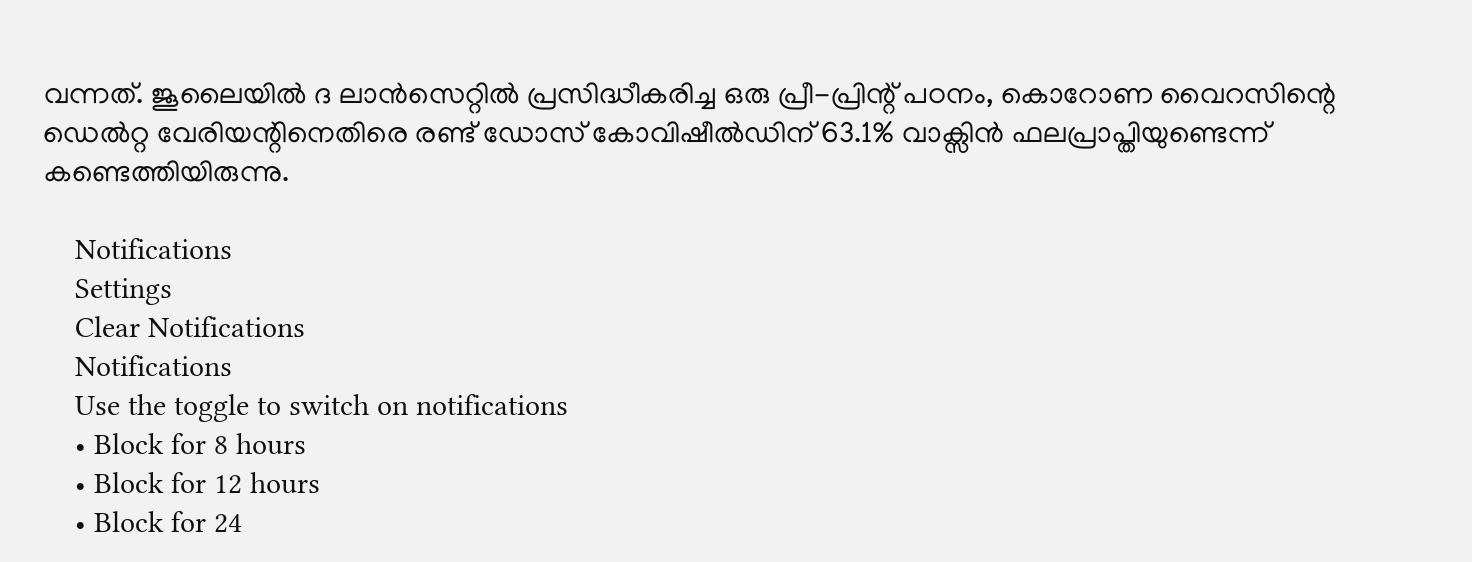വന്നത്. ജൂലൈയിൽ ദ ലാൻസെറ്റിൽ പ്രസിദ്ധീകരിച്ച ഒരു പ്രീ-പ്രിന്റ് പഠനം, കൊറോണ വൈറസിന്റെ ഡെൽറ്റ വേരിയന്റിനെതിരെ രണ്ട് ഡോസ് കോവിഷീൽഡിന് 63.1% വാക്സിൻ ഫലപ്രാപ്തിയുണ്ടെന്ന് കണ്ടെത്തിയിരുന്നു.

    Notifications
    Settings
    Clear Notifications
    Notifications
    Use the toggle to switch on notifications
    • Block for 8 hours
    • Block for 12 hours
    • Block for 24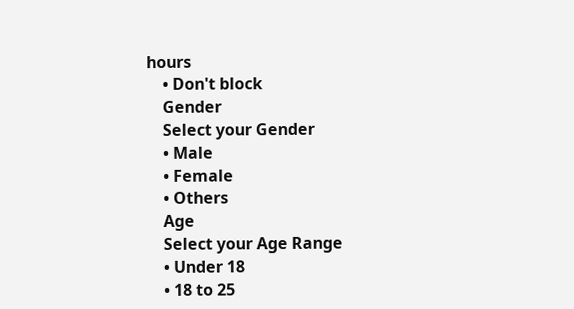hours
    • Don't block
    Gender
    Select your Gender
    • Male
    • Female
    • Others
    Age
    Select your Age Range
    • Under 18
    • 18 to 25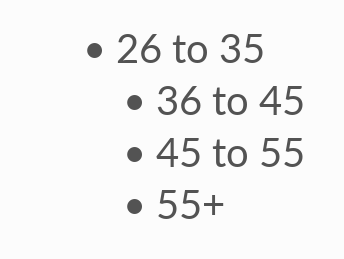• 26 to 35
    • 36 to 45
    • 45 to 55
    • 55+